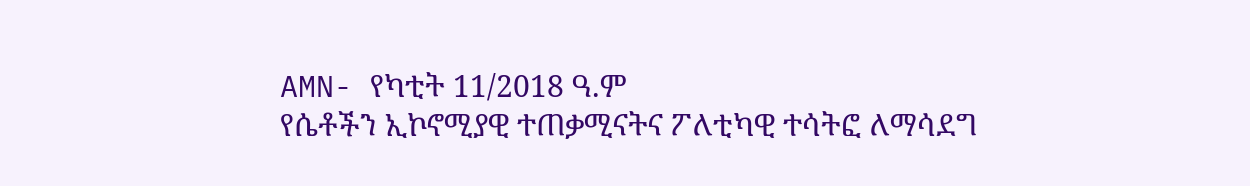AMN- የካቲት 11/2018 ዓ.ም
የሴቶችን ኢኮኖሚያዊ ተጠቃሚናትና ፖለቲካዊ ተሳትፎ ለማሳደግ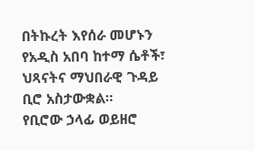በትኩረት እየሰራ መሆኑን የአዲስ አበባ ከተማ ሴቶች፣ ህጻናትና ማህበራዊ ጉዳይ ቢሮ አስታውቋል፡፡
የቢሮው ኃላፊ ወይዘሮ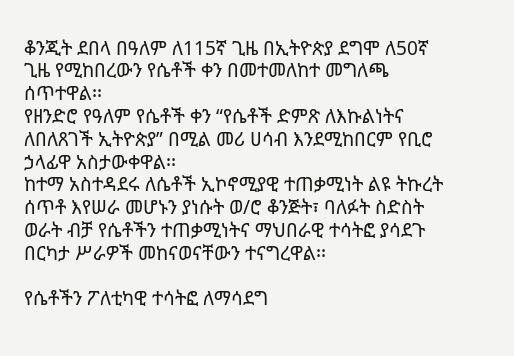ቆንጂት ደበላ በዓለም ለ115ኛ ጊዜ በኢትዮጵያ ደግሞ ለ50ኛ ጊዜ የሚከበረውን የሴቶች ቀን በመተመለከተ መግለጫ ሰጥተዋል፡፡
የዘንድሮ የዓለም የሴቶች ቀን “የሴቶች ድምጽ ለእኩልነትና ለበለጸገች ኢትዮጵያ” በሚል መሪ ሀሳብ እንደሚከበርም የቢሮ ኃላፊዋ አስታውቀዋል፡፡
ከተማ አስተዳደሩ ለሴቶች ኢኮኖሚያዊ ተጠቃሚነት ልዩ ትኩረት ሰጥቶ እየሠራ መሆኑን ያነሱት ወ/ሮ ቆንጅት፣ ባለፉት ስድስት ወራት ብቻ የሴቶችን ተጠቃሚነትና ማህበራዊ ተሳትፎ ያሳደጉ በርካታ ሥራዎች መከናወናቸውን ተናግረዋል፡፡

የሴቶችን ፖለቲካዊ ተሳትፎ ለማሳደግ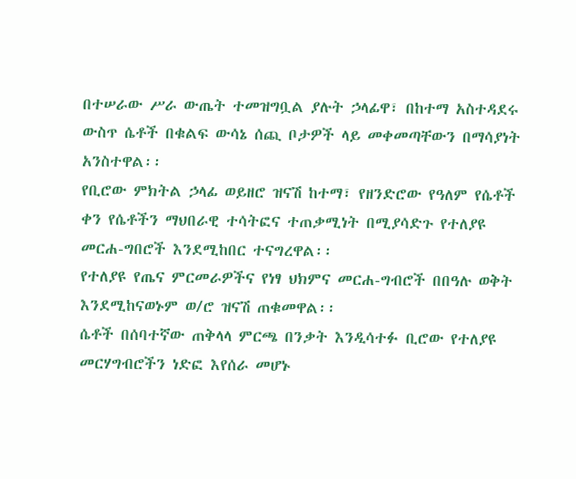በተሠራው ሥራ ውጤት ተመዝግቧል ያሉት ኃላፊዋ፣ በከተማ አስተዳደሩ ውስጥ ሴቶች በቁልፍ ውሳኔ ሰጪ ቦታዎች ላይ መቀመጣቸውን በማሳያነት አንስተዋል፡፡
የቢሮው ምክትል ኃላፊ ወይዘሮ ዝናሽ ከተማ፣ የዘንድሮው የዓለም የሴቶች ቀን የሴቶችን ማህበራዊ ተሳትፎና ተጠቃሚነት በሚያሳድጉ የተለያዩ መርሐ-ግበሮች እንደሚከበር ተናግረዋል፡፡
የተለያዩ የጤና ምርመራዎችና የነፃ ህክምና መርሐ-ግብሮች በበዓሉ ወቅት እንደሚከናወኑም ወ/ሮ ዝናሽ ጠቁመዋል፡፡
ሴቶች በሰባተኛው ጠቅላላ ምርጫ በንቃት እንዲሳተፉ ቢሮው የተለያዩ መርሃግብሮችን ነድፎ እየሰራ መሆኑ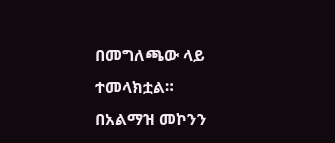በመግለጫው ላይ ተመላክቷል።
በአልማዝ መኮንን